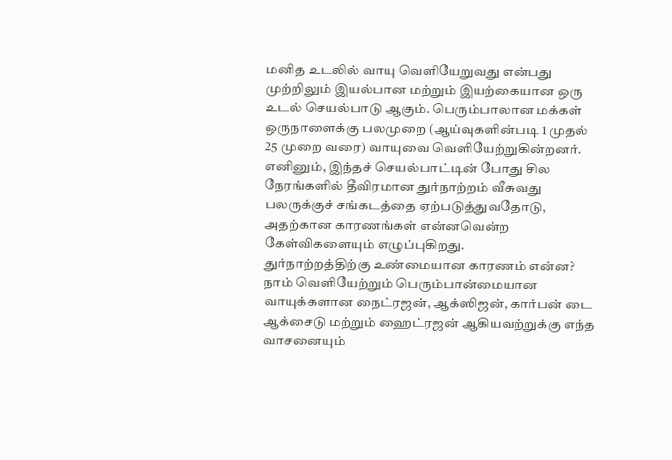மனித உடலில் வாயு வெளியேறுவது என்பது முற்றிலும் இயல்பான மற்றும் இயற்கையான ஒரு உடல் செயல்பாடு ஆகும். பெரும்பாலான மக்கள் ஒருநாளைக்கு பலமுறை (ஆய்வுகளின்படி 1 முதல் 25 முறை வரை) வாயுவை வெளியேற்றுகின்றனர். எனினும், இந்தச் செயல்பாட்டின் போது சில நேரங்களில் தீவிரமான துர்நாற்றம் வீசுவது பலருக்குச் சங்கடத்தை ஏற்படுத்துவதோடு, அதற்கான காரணங்கள் என்னவென்ற கேள்விகளையும் எழுப்புகிறது.
துர்நாற்றத்திற்கு உண்மையான காரணம் என்ன?
நாம் வெளியேற்றும் பெரும்பான்மையான வாயுக்களான நைட்ரஜன், ஆக்ஸிஜன், கார்பன் டை ஆக்சைடு மற்றும் ஹைட்ரஜன் ஆகியவற்றுக்கு எந்த வாசனையும்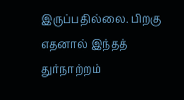இருப்பதில்லை. பிறகு எதனால் இந்தத் துர்நாற்றம்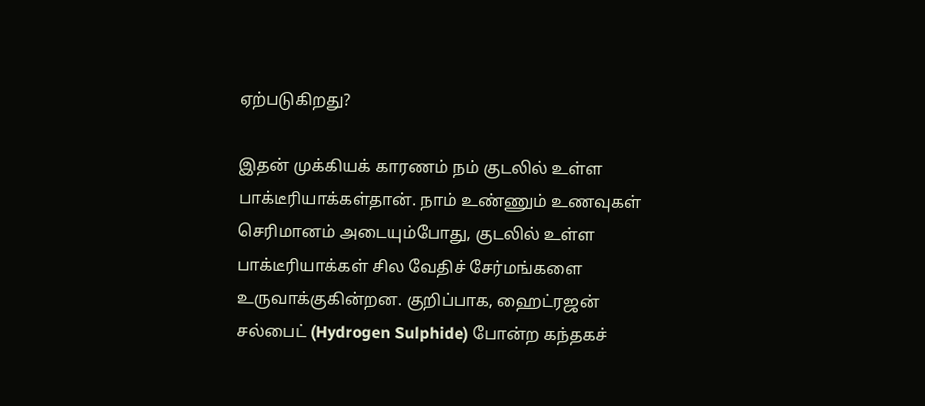ஏற்படுகிறது?

இதன் முக்கியக் காரணம் நம் குடலில் உள்ள பாக்டீரியாக்கள்தான். நாம் உண்ணும் உணவுகள் செரிமானம் அடையும்போது, குடலில் உள்ள பாக்டீரியாக்கள் சில வேதிச் சேர்மங்களை உருவாக்குகின்றன. குறிப்பாக, ஹைட்ரஜன் சல்பைட் (Hydrogen Sulphide) போன்ற கந்தகச்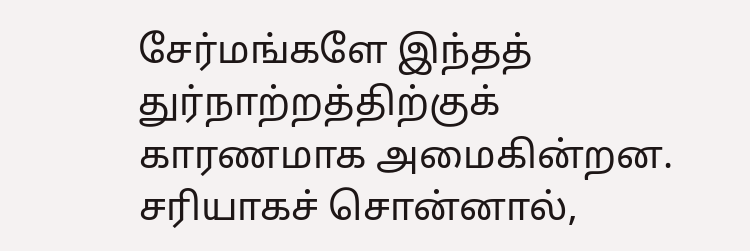சேர்மங்களே இந்தத் துர்நாற்றத்திற்குக் காரணமாக அமைகின்றன. சரியாகச் சொன்னால்,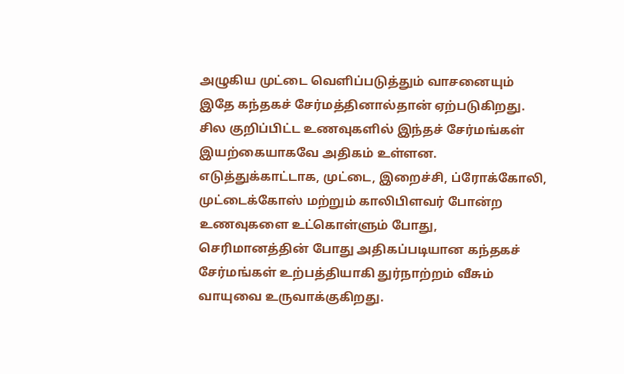அழுகிய முட்டை வெளிப்படுத்தும் வாசனையும் இதே கந்தகச் சேர்மத்தினால்தான் ஏற்படுகிறது.
சில குறிப்பிட்ட உணவுகளில் இந்தச் சேர்மங்கள் இயற்கையாகவே அதிகம் உள்ளன. எடுத்துக்காட்டாக, முட்டை, இறைச்சி, ப்ரோக்கோலி, முட்டைக்கோஸ் மற்றும் காலிபிளவர் போன்ற உணவுகளை உட்கொள்ளும் போது, செரிமானத்தின் போது அதிகப்படியான கந்தகச் சேர்மங்கள் உற்பத்தியாகி துர்நாற்றம் வீசும் வாயுவை உருவாக்குகிறது.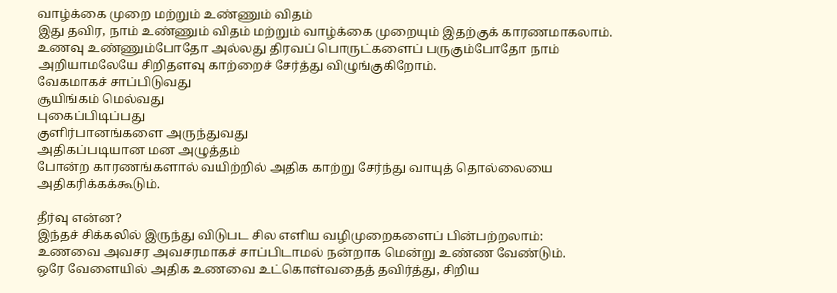வாழ்க்கை முறை மற்றும் உண்ணும் விதம்
இது தவிர, நாம் உண்ணும் விதம் மற்றும் வாழ்க்கை முறையும் இதற்குக் காரணமாகலாம். உணவு உண்ணும்போதோ அல்லது திரவப் பொருட்களைப் பருகும்போதோ நாம் அறியாமலேயே சிறிதளவு காற்றைச் சேர்த்து விழுங்குகிறோம்.
வேகமாகச் சாப்பிடுவது
சூயிங்கம் மெல்வது
புகைப்பிடிப்பது
குளிர்பானங்களை அருந்துவது
அதிகப்படியான மன அழுத்தம்
போன்ற காரணங்களால் வயிற்றில் அதிக காற்று சேர்ந்து வாயுத் தொல்லையை அதிகரிக்கக்கூடும்.

தீர்வு என்ன?
இந்தச் சிக்கலில் இருந்து விடுபட சில எளிய வழிமுறைகளைப் பின்பற்றலாம்:
உணவை அவசர அவசரமாகச் சாப்பிடாமல் நன்றாக மென்று உண்ண வேண்டும்.
ஒரே வேளையில் அதிக உணவை உட்கொள்வதைத் தவிர்த்து, சிறிய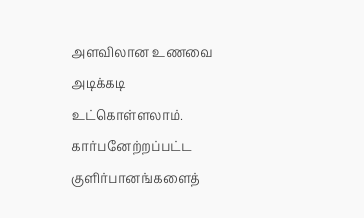அளவிலான உணவை அடிக்கடி உட்கொள்ளலாம்.
கார்பனேற்றப்பட்ட குளிர்பானங்களைத்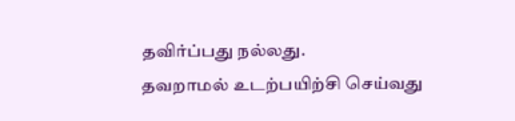தவிர்ப்பது நல்லது.
தவறாமல் உடற்பயிற்சி செய்வது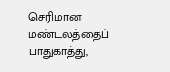செரிமான மண்டலத்தைப் பாதுகாத்து,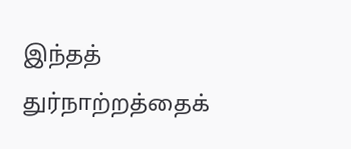இந்தத் துர்நாற்றத்தைக்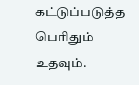கட்டுப்படுத்த பெரிதும் உதவும்.